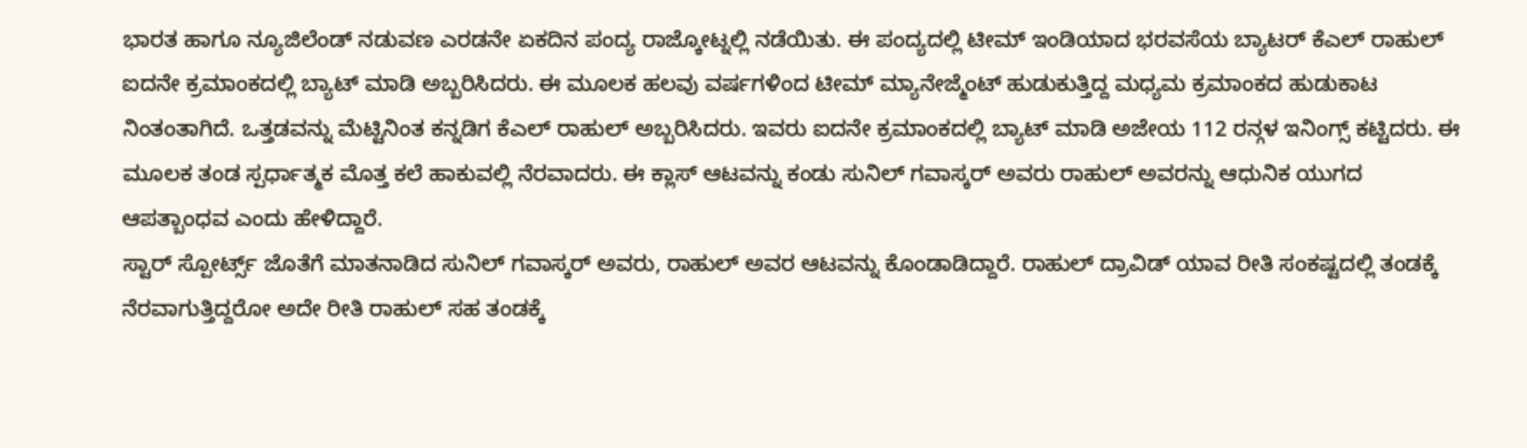ಭಾರತ ಹಾಗೂ ನ್ಯೂಜಿಲೆಂಡ್ ನಡುವಣ ಎರಡನೇ ಏಕದಿನ ಪಂದ್ಯ ರಾಜ್ಕೋಟ್ನಲ್ಲಿ ನಡೆಯಿತು. ಈ ಪಂದ್ಯದಲ್ಲಿ ಟೀಮ್ ಇಂಡಿಯಾದ ಭರವಸೆಯ ಬ್ಯಾಟರ್ ಕೆಎಲ್ ರಾಹುಲ್ ಐದನೇ ಕ್ರಮಾಂಕದಲ್ಲಿ ಬ್ಯಾಟ್ ಮಾಡಿ ಅಬ್ಬರಿಸಿದರು. ಈ ಮೂಲಕ ಹಲವು ವರ್ಷಗಳಿಂದ ಟೀಮ್ ಮ್ಯಾನೇಜ್ಮೆಂಟ್ ಹುಡುಕುತ್ತಿದ್ದ ಮಧ್ಯಮ ಕ್ರಮಾಂಕದ ಹುಡುಕಾಟ ನಿಂತಂತಾಗಿದೆ. ಒತ್ತಡವನ್ನು ಮೆಟ್ಟಿನಿಂತ ಕನ್ನಡಿಗ ಕೆಎಲ್ ರಾಹುಲ್ ಅಬ್ಬರಿಸಿದರು. ಇವರು ಐದನೇ ಕ್ರಮಾಂಕದಲ್ಲಿ ಬ್ಯಾಟ್ ಮಾಡಿ ಅಜೇಯ 112 ರನ್ಗಳ ಇನಿಂಗ್ಸ್ ಕಟ್ಟಿದರು. ಈ ಮೂಲಕ ತಂಡ ಸ್ಪರ್ಧಾತ್ಮಕ ಮೊತ್ತ ಕಲೆ ಹಾಕುವಲ್ಲಿ ನೆರವಾದರು. ಈ ಕ್ಲಾಸ್ ಆಟವನ್ನು ಕಂಡು ಸುನಿಲ್ ಗವಾಸ್ಕರ್ ಅವರು ರಾಹುಲ್ ಅವರನ್ನು ಆಧುನಿಕ ಯುಗದ ಆಪತ್ಬಾಂಧವ ಎಂದು ಹೇಳಿದ್ದಾರೆ.
ಸ್ಟಾರ್ ಸ್ಪೋರ್ಟ್ಸ್ ಜೊತೆಗೆ ಮಾತನಾಡಿದ ಸುನಿಲ್ ಗವಾಸ್ಕರ್ ಅವರು, ರಾಹುಲ್ ಅವರ ಆಟವನ್ನು ಕೊಂಡಾಡಿದ್ದಾರೆ. ರಾಹುಲ್ ದ್ರಾವಿಡ್ ಯಾವ ರೀತಿ ಸಂಕಷ್ಟದಲ್ಲಿ ತಂಡಕ್ಕೆ ನೆರವಾಗುತ್ತಿದ್ದರೋ ಅದೇ ರೀತಿ ರಾಹುಲ್ ಸಹ ತಂಡಕ್ಕೆ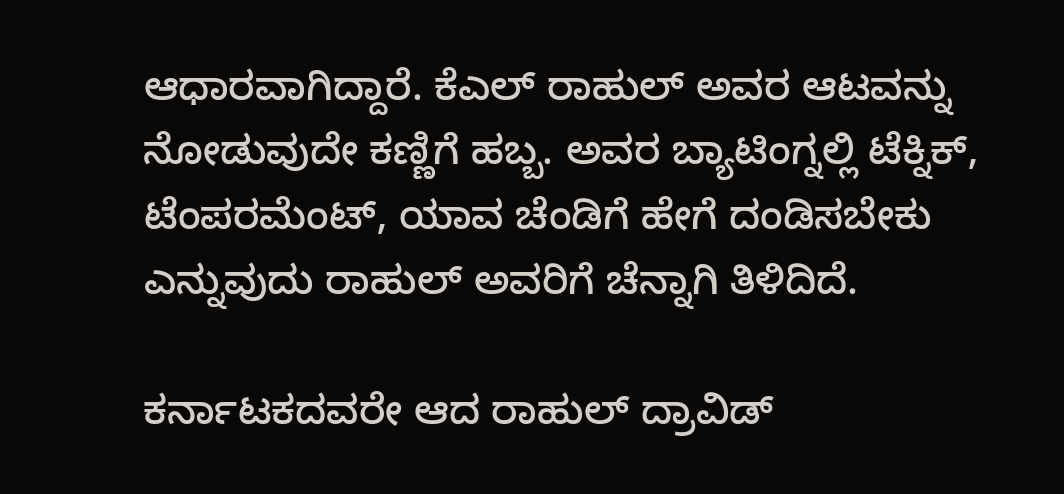ಆಧಾರವಾಗಿದ್ದಾರೆ. ಕೆಎಲ್ ರಾಹುಲ್ ಅವರ ಆಟವನ್ನು ನೋಡುವುದೇ ಕಣ್ಣಿಗೆ ಹಬ್ಬ. ಅವರ ಬ್ಯಾಟಿಂಗ್ನಲ್ಲಿ ಟೆಕ್ನಿಕ್, ಟೆಂಪರಮೆಂಟ್, ಯಾವ ಚೆಂಡಿಗೆ ಹೇಗೆ ದಂಡಿಸಬೇಕು ಎನ್ನುವುದು ರಾಹುಲ್ ಅವರಿಗೆ ಚೆನ್ನಾಗಿ ತಿಳಿದಿದೆ.

ಕರ್ನಾಟಕದವರೇ ಆದ ರಾಹುಲ್ ದ್ರಾವಿಡ್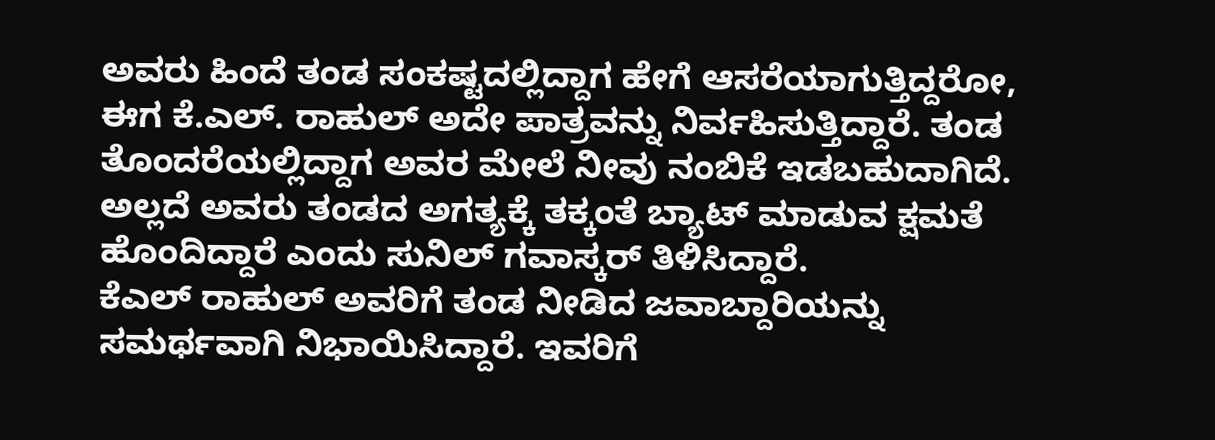ಅವರು ಹಿಂದೆ ತಂಡ ಸಂಕಷ್ಟದಲ್ಲಿದ್ದಾಗ ಹೇಗೆ ಆಸರೆಯಾಗುತ್ತಿದ್ದರೋ, ಈಗ ಕೆ.ಎಲ್. ರಾಹುಲ್ ಅದೇ ಪಾತ್ರವನ್ನು ನಿರ್ವಹಿಸುತ್ತಿದ್ದಾರೆ. ತಂಡ ತೊಂದರೆಯಲ್ಲಿದ್ದಾಗ ಅವರ ಮೇಲೆ ನೀವು ನಂಬಿಕೆ ಇಡಬಹುದಾಗಿದೆ. ಅಲ್ಲದೆ ಅವರು ತಂಡದ ಅಗತ್ಯಕ್ಕೆ ತಕ್ಕಂತೆ ಬ್ಯಾಟ್ ಮಾಡುವ ಕ್ಷಮತೆ ಹೊಂದಿದ್ದಾರೆ ಎಂದು ಸುನಿಲ್ ಗವಾಸ್ಕರ್ ತಿಳಿಸಿದ್ದಾರೆ.
ಕೆಎಲ್ ರಾಹುಲ್ ಅವರಿಗೆ ತಂಡ ನೀಡಿದ ಜವಾಬ್ದಾರಿಯನ್ನು ಸಮರ್ಥವಾಗಿ ನಿಭಾಯಿಸಿದ್ದಾರೆ. ಇವರಿಗೆ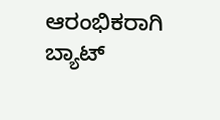ಆರಂಭಿಕರಾಗಿ ಬ್ಯಾಟ್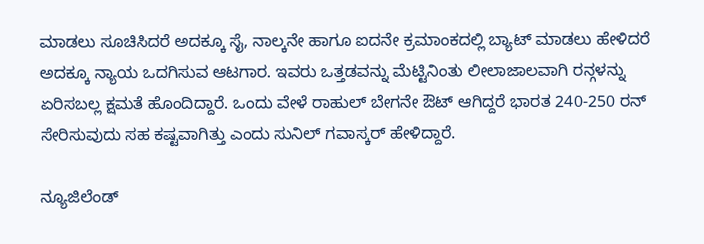ಮಾಡಲು ಸೂಚಿಸಿದರೆ ಅದಕ್ಕೂ ಸೈ, ನಾಲ್ಕನೇ ಹಾಗೂ ಐದನೇ ಕ್ರಮಾಂಕದಲ್ಲಿ ಬ್ಯಾಟ್ ಮಾಡಲು ಹೇಳಿದರೆ ಅದಕ್ಕೂ ನ್ಯಾಯ ಒದಗಿಸುವ ಆಟಗಾರ. ಇವರು ಒತ್ತಡವನ್ನು ಮೆಟ್ಟಿನಿಂತು ಲೀಲಾಜಾಲವಾಗಿ ರನ್ಗಳನ್ನು ಏರಿಸಬಲ್ಲ ಕ್ಷಮತೆ ಹೊಂದಿದ್ದಾರೆ. ಒಂದು ವೇಳೆ ರಾಹುಲ್ ಬೇಗನೇ ಔಟ್ ಆಗಿದ್ದರೆ ಭಾರತ 240-250 ರನ್ ಸೇರಿಸುವುದು ಸಹ ಕಷ್ಟವಾಗಿತ್ತು ಎಂದು ಸುನಿಲ್ ಗವಾಸ್ಕರ್ ಹೇಳಿದ್ದಾರೆ.

ನ್ಯೂಜಿಲೆಂಡ್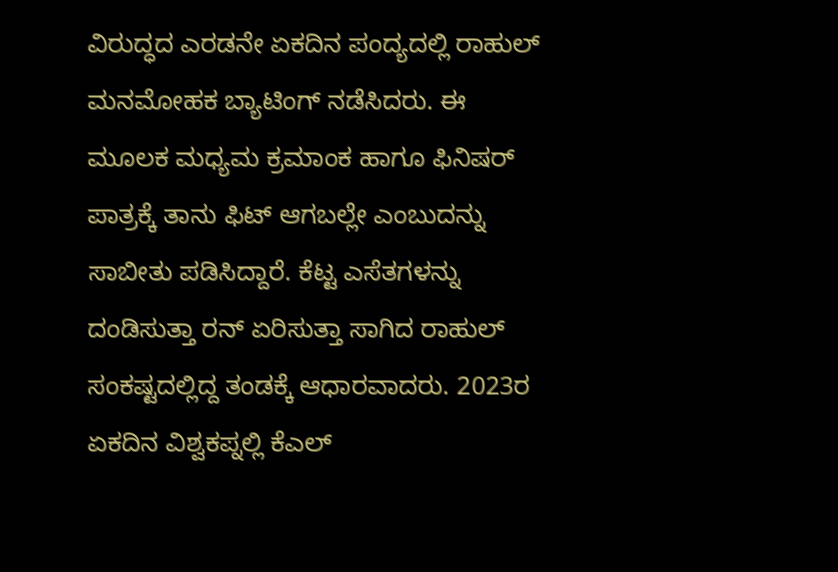ವಿರುದ್ಧದ ಎರಡನೇ ಏಕದಿನ ಪಂದ್ಯದಲ್ಲಿ ರಾಹುಲ್ ಮನಮೋಹಕ ಬ್ಯಾಟಿಂಗ್ ನಡೆಸಿದರು. ಈ ಮೂಲಕ ಮಧ್ಯಮ ಕ್ರಮಾಂಕ ಹಾಗೂ ಫಿನಿಷರ್ ಪಾತ್ರಕ್ಕೆ ತಾನು ಫಿಟ್ ಆಗಬಲ್ಲೇ ಎಂಬುದನ್ನು ಸಾಬೀತು ಪಡಿಸಿದ್ದಾರೆ. ಕೆಟ್ಟ ಎಸೆತಗಳನ್ನು ದಂಡಿಸುತ್ತಾ ರನ್ ಏರಿಸುತ್ತಾ ಸಾಗಿದ ರಾಹುಲ್ ಸಂಕಷ್ಟದಲ್ಲಿದ್ದ ತಂಡಕ್ಕೆ ಆಧಾರವಾದರು. 2023ರ ಏಕದಿನ ವಿಶ್ವಕಪ್ನಲ್ಲಿ ಕೆಎಲ್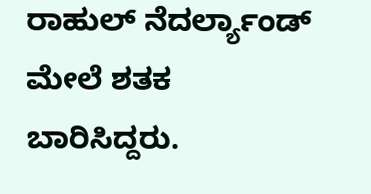ರಾಹುಲ್ ನೆದರ್ಲ್ಯಾಂಡ್ ಮೇಲೆ ಶತಕ ಬಾರಿಸಿದ್ದರು.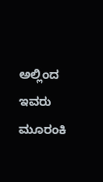ಅಲ್ಲಿಂದ ಇವರು ಮೂರಂಕಿ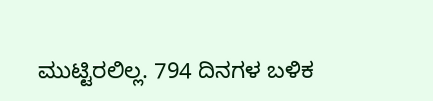ಮುಟ್ಟಿರಲಿಲ್ಲ. 794 ದಿನಗಳ ಬಳಿಕ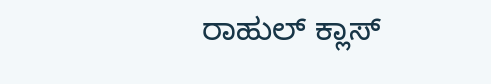ರಾಹುಲ್ ಕ್ಲಾಸ್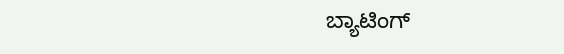ಬ್ಯಾಟಿಂಗ್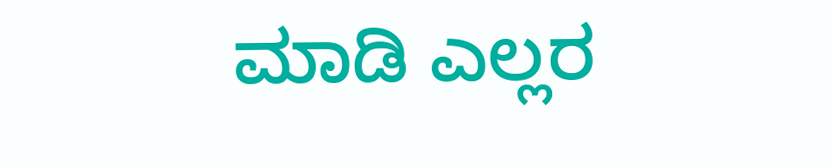ಮಾಡಿ ಎಲ್ಲರ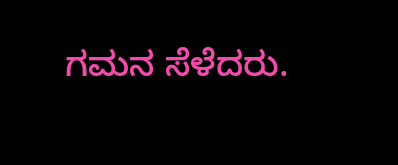ಗಮನ ಸೆಳೆದರು.